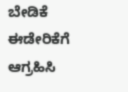ಬೇಡಿಕೆ ಈಡೇರಿಕೆಗೆ ಆಗ್ರಹಿಸಿ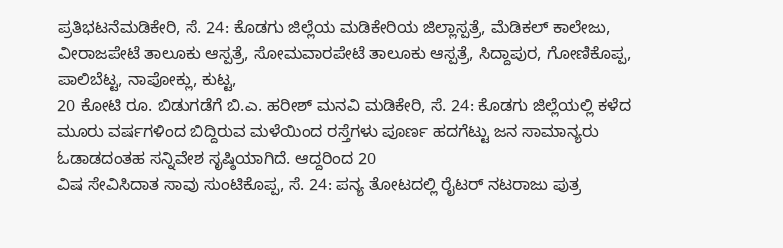ಪ್ರತಿಭಟನೆಮಡಿಕೇರಿ, ಸೆ. 24: ಕೊಡಗು ಜಿಲ್ಲೆಯ ಮಡಿಕೇರಿಯ ಜಿಲ್ಲಾಸ್ಪತ್ರೆ, ಮೆಡಿಕಲ್ ಕಾಲೇಜು, ವೀರಾಜಪೇಟೆ ತಾಲೂಕು ಆಸ್ಪತ್ರೆ, ಸೋಮವಾರಪೇಟೆ ತಾಲೂಕು ಆಸ್ಪತ್ರೆ, ಸಿದ್ದಾಪುರ, ಗೋಣಿಕೊಪ್ಪ, ಪಾಲಿಬೆಟ್ಟ, ನಾಪೋಕ್ಲು, ಕುಟ್ಟ,
20 ಕೋಟಿ ರೂ. ಬಿಡುಗಡೆಗೆ ಬಿ.ಎ. ಹರೀಶ್ ಮನವಿ ಮಡಿಕೇರಿ, ಸೆ. 24: ಕೊಡಗು ಜಿಲ್ಲೆಯಲ್ಲಿ ಕಳೆದ ಮೂರು ವರ್ಷಗಳಿಂದ ಬಿದ್ದಿರುವ ಮಳೆಯಿಂದ ರಸ್ತೆಗಳು ಪೂರ್ಣ ಹದಗೆಟ್ಟು ಜನ ಸಾಮಾನ್ಯರು ಓಡಾಡದಂತಹ ಸನ್ನಿವೇಶ ಸೃಷ್ಠಿಯಾಗಿದೆ. ಆದ್ದರಿಂದ 20
ವಿಷ ಸೇವಿಸಿದಾತ ಸಾವು ಸುಂಟಿಕೊಪ್ಪ, ಸೆ. 24: ಪನ್ಯ ತೋಟದಲ್ಲಿ ರೈಟರ್ ನಟರಾಜು ಪುತ್ರ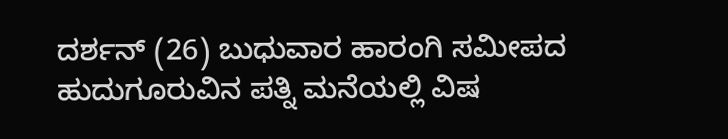ದರ್ಶನ್ (26) ಬುಧುವಾರ ಹಾರಂಗಿ ಸಮೀಪದ ಹುದುಗೂರುವಿನ ಪತ್ನಿ ಮನೆಯಲ್ಲಿ ವಿಷ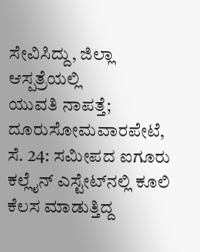ಸೇವಿಸಿದ್ದು, ಜಿಲ್ಲಾ ಆಸ್ಪತ್ರೆಯಲ್ಲಿ
ಯುವತಿ ನಾಪತ್ತೆ; ದೂರುಸೋಮವಾರಪೇಟೆ, ಸೆ. 24: ಸಮೀಪದ ಐಗೂರು ಕಲ್ಲೈನ್ ಎಸ್ಟೇಟ್‍ನಲ್ಲಿ ಕೂಲಿ ಕೆಲಸ ಮಾಡುತ್ತಿದ್ದ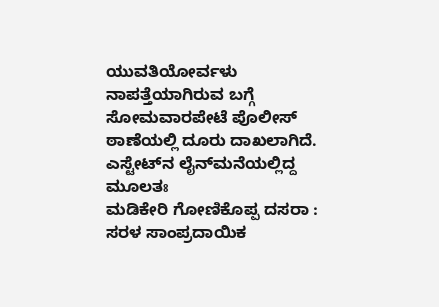ಯುವತಿಯೋರ್ವಳು ನಾಪತ್ತೆಯಾಗಿರುವ ಬಗ್ಗೆ ಸೋಮವಾರಪೇಟೆ ಪೊಲೀಸ್ ಠಾಣೆಯಲ್ಲಿ ದೂರು ದಾಖಲಾಗಿದೆ. ಎಸ್ಟೇಟ್‍ನ ಲೈನ್‍ಮನೆಯಲ್ಲಿದ್ದ ಮೂಲತಃ
ಮಡಿಕೇರಿ ಗೋಣಿಕೊಪ್ಪ ದಸರಾ : ಸರಳ ಸಾಂಪ್ರದಾಯಿಕ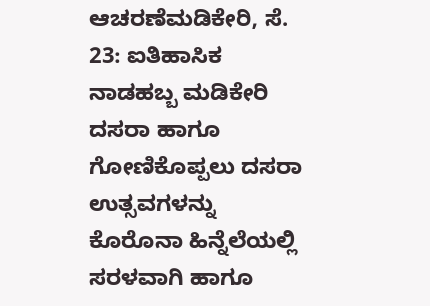ಆಚರಣೆಮಡಿಕೇರಿ, ಸೆ. 23: ಐತಿಹಾಸಿಕ ನಾಡಹಬ್ಬ ಮಡಿಕೇರಿ ದಸರಾ ಹಾಗೂ ಗೋಣಿಕೊಪ್ಪಲು ದಸರಾ ಉತ್ಸವಗಳನ್ನು ಕೊರೊನಾ ಹಿನ್ನೆಲೆಯಲ್ಲಿ ಸರಳವಾಗಿ ಹಾಗೂ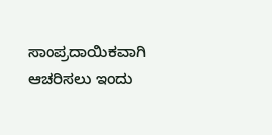ಸಾಂಪ್ರದಾಯಿಕವಾಗಿ ಆಚರಿಸಲು ಇಂದು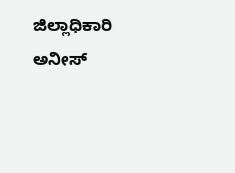ಜಿಲ್ಲಾಧಿಕಾರಿ ಅನೀಸ್